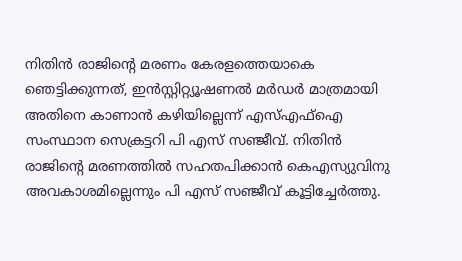നിതിൻ രാജിന്റെ മരണം കേരളത്തെയാകെ ഞെട്ടിക്കുന്നത്, ഇൻസ്റ്റിറ്റ്യൂഷണൽ മർഡർ മാത്രമായി അതിനെ കാണാൻ കഴിയില്ലെന്ന് എസ്എഫ്ഐ സംസ്ഥാന സെക്രട്ടറി പി എസ് സഞ്ജീവ്. നിതിൻ രാജിൻ്റെ മരണത്തിൽ സഹതപിക്കാൻ കെഎസ്യുവിനു അവകാശമില്ലെന്നും പി എസ് സഞ്ജീവ് കൂട്ടിച്ചേർത്തു.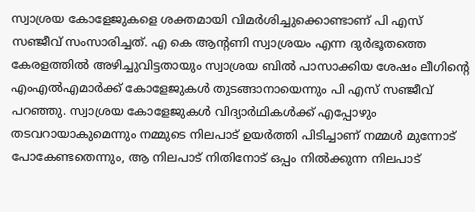സ്വാശ്രയ കോളേജുകളെ ശക്തമായി വിമർശിച്ചുക്കൊണ്ടാണ് പി എസ് സഞ്ജീവ് സംസാരിച്ചത്. എ കെ ആൻ്റണി സ്വാശ്രയം എന്ന ദുർഭൂതത്തെ കേരളത്തിൽ അഴിച്ചുവിട്ടതായും സ്വാശ്രയ ബിൽ പാസാക്കിയ ശേഷം ലീഗിൻ്റെ എംഎൽഎമാർക്ക് കോളേജുകൾ തുടങ്ങാനായെന്നും പി എസ് സഞ്ജീവ് പറഞ്ഞു. സ്വാശ്രയ കോളേജുകൾ വിദ്യാർഥികൾക്ക് എപ്പോഴും തടവറായാകുമെന്നും നമ്മുടെ നിലപാട് ഉയർത്തി പിടിച്ചാണ് നമ്മൾ മുന്നോട് പോകേണ്ടതെന്നും, ആ നിലപാട് നിതിനോട് ഒപ്പം നിൽക്കുന്ന നിലപാട്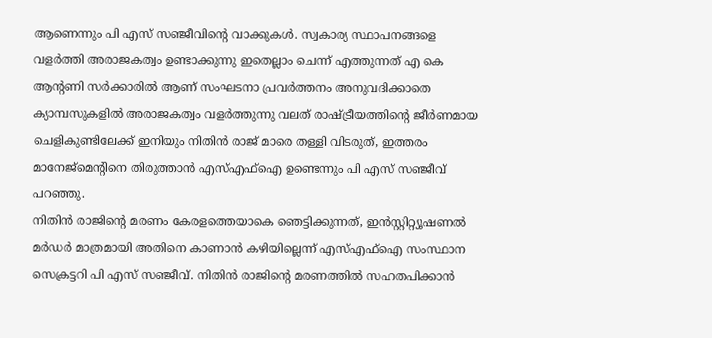ആണെന്നും പി എസ് സഞ്ജീവിന്റെ വാക്കുകൾ. സ്വകാര്യ സ്ഥാപനങ്ങളെ വളർത്തി അരാജകത്വം ഉണ്ടാക്കുന്നു ഇതെല്ലാം ചെന്ന് എത്തുന്നത് എ കെ ആന്റണി സർക്കാരിൽ ആണ് സംഘടനാ പ്രവർത്തനം അനുവദിക്കാതെ ക്യാമ്പസുകളിൽ അരാജകത്വം വളർത്തുന്നു വലത് രാഷ്ട്രീയത്തിന്റെ ജീർണമായ ചെളികുണ്ടിലേക്ക് ഇനിയും നിതിൻ രാജ് മാരെ തള്ളി വിടരുത്, ഇത്തരം മാനേജ്മെന്റിനെ തിരുത്താൻ എസ്എഫ്ഐ ഉണ്ടെന്നും പി എസ് സഞ്ജീവ് പറഞ്ഞു.
നിതിൻ രാജിന്റെ മരണം കേരളത്തെയാകെ ഞെട്ടിക്കുന്നത്, ഇൻസ്റ്റിറ്റ്യൂഷണൽ മർഡർ മാത്രമായി അതിനെ കാണാൻ കഴിയില്ലെന്ന് എസ്എഫ്ഐ സംസ്ഥാന സെക്രട്ടറി പി എസ് സഞ്ജീവ്. നിതിൻ രാജിൻ്റെ മരണത്തിൽ സഹതപിക്കാൻ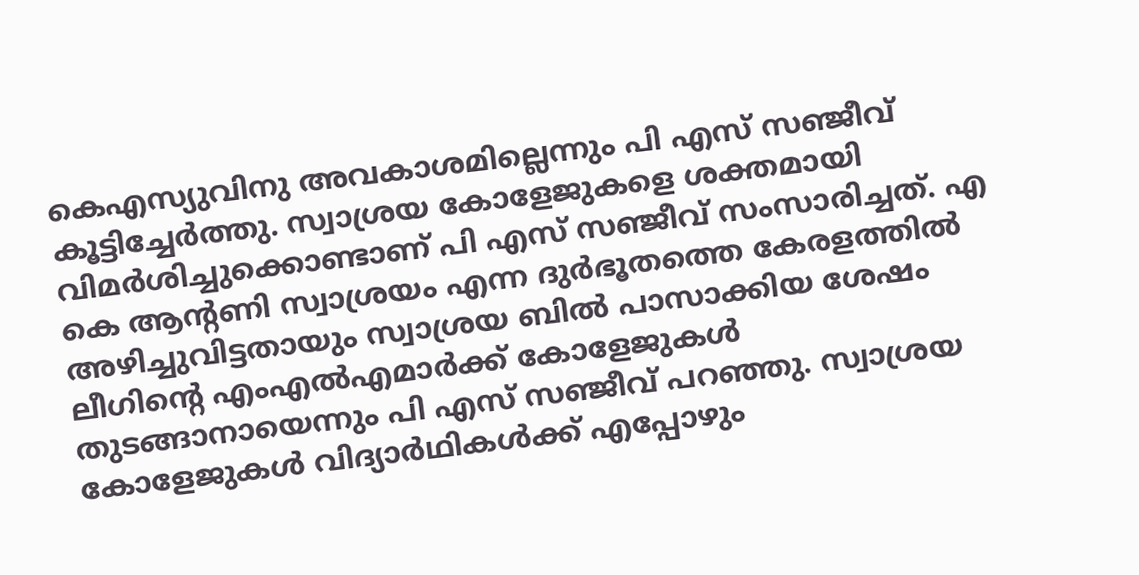കെഎസ്യുവിനു അവകാശമില്ലെന്നും പി എസ് സഞ്ജീവ് കൂട്ടിച്ചേർത്തു. സ്വാശ്രയ കോളേജുകളെ ശക്തമായി വിമർശിച്ചുക്കൊണ്ടാണ് പി എസ് സഞ്ജീവ് സംസാരിച്ചത്. എ കെ ആൻ്റണി സ്വാശ്രയം എന്ന ദുർഭൂതത്തെ കേരളത്തിൽ അഴിച്ചുവിട്ടതായും സ്വാശ്രയ ബിൽ പാസാക്കിയ ശേഷം ലീഗിൻ്റെ എംഎൽഎമാർക്ക് കോളേജുകൾ തുടങ്ങാനായെന്നും പി എസ് സഞ്ജീവ് പറഞ്ഞു. സ്വാശ്രയ കോളേജുകൾ വിദ്യാർഥികൾക്ക് എപ്പോഴും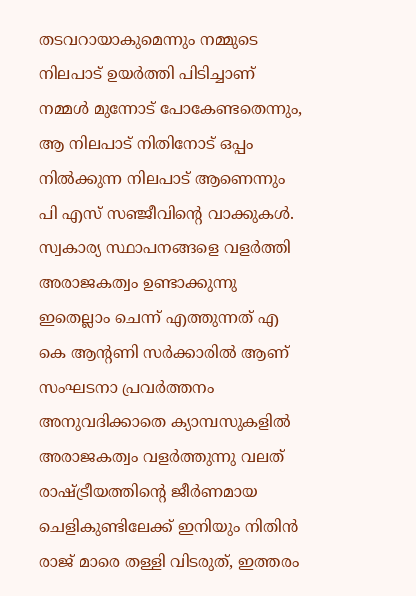തടവറായാകുമെന്നും നമ്മുടെ നിലപാട് ഉയർത്തി പിടിച്ചാണ് നമ്മൾ മുന്നോട് പോകേണ്ടതെന്നും, ആ നിലപാട് നിതിനോട് ഒപ്പം നിൽക്കുന്ന നിലപാട് ആണെന്നും പി എസ് സഞ്ജീവിന്റെ വാക്കുകൾ. സ്വകാര്യ സ്ഥാപനങ്ങളെ വളർത്തി അരാജകത്വം ഉണ്ടാക്കുന്നു ഇതെല്ലാം ചെന്ന് എത്തുന്നത് എ കെ ആന്റണി സർക്കാരിൽ ആണ് സംഘടനാ പ്രവർത്തനം അനുവദിക്കാതെ ക്യാമ്പസുകളിൽ അരാജകത്വം വളർത്തുന്നു വലത് രാഷ്ട്രീയത്തിന്റെ ജീർണമായ ചെളികുണ്ടിലേക്ക് ഇനിയും നിതിൻ രാജ് മാരെ തള്ളി വിടരുത്, ഇത്തരം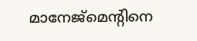മാനേജ്മെന്റിനെ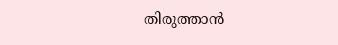തിരുത്താൻ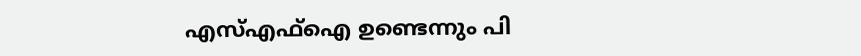എസ്എഫ്ഐ ഉണ്ടെന്നും പി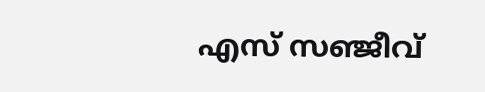എസ് സഞ്ജീവ്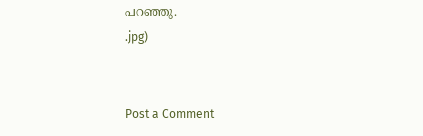പറഞ്ഞു.
.jpg)


Post a Comment